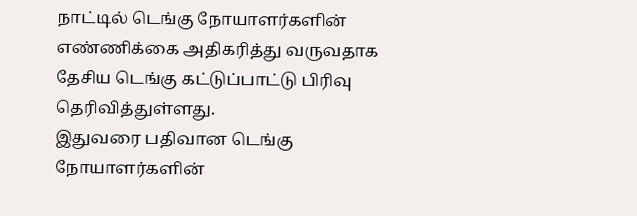நாட்டில் டெங்கு நோயாளர்களின் எண்ணிக்கை அதிகரித்து வருவதாக தேசிய டெங்கு கட்டுப்பாட்டு பிரிவு தெரிவித்துள்ளது.
இதுவரை பதிவான டெங்கு நோயாளர்களின்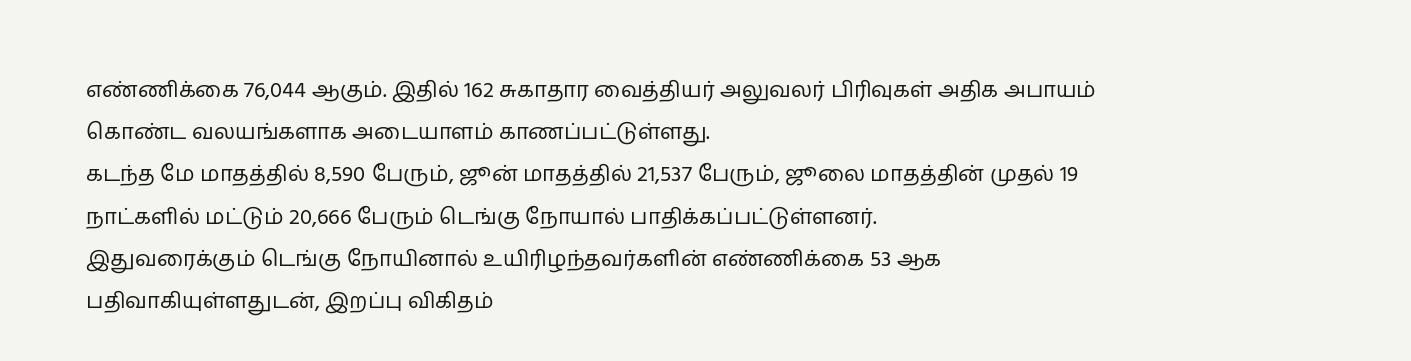எண்ணிக்கை 76,044 ஆகும். இதில் 162 சுகாதார வைத்தியர் அலுவலர் பிரிவுகள் அதிக அபாயம் கொண்ட வலயங்களாக அடையாளம் காணப்பட்டுள்ளது.
கடந்த மே மாதத்தில் 8,590 பேரும், ஜூன் மாதத்தில் 21,537 பேரும், ஜூலை மாதத்தின் முதல் 19 நாட்களில் மட்டும் 20,666 பேரும் டெங்கு நோயால் பாதிக்கப்பட்டுள்ளனர்.
இதுவரைக்கும் டெங்கு நோயினால் உயிரிழந்தவர்களின் எண்ணிக்கை 53 ஆக பதிவாகியுள்ளதுடன், இறப்பு விகிதம்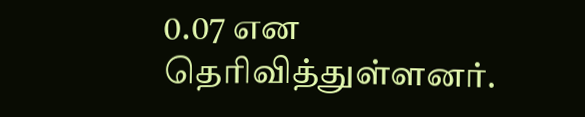0.07 என தெரிவித்துள்ளனர்.